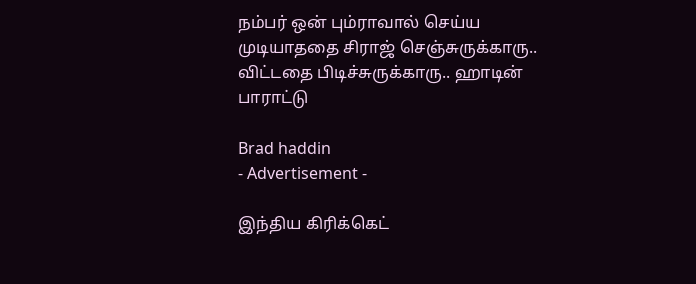நம்பர் ஒன் பும்ராவால் செய்ய முடியாததை சிராஜ் செஞ்சுருக்காரு.. விட்டதை பிடிச்சுருக்காரு.. ஹாடின் பாராட்டு

Brad haddin
- Advertisement -

இந்திய கிரிக்கெட்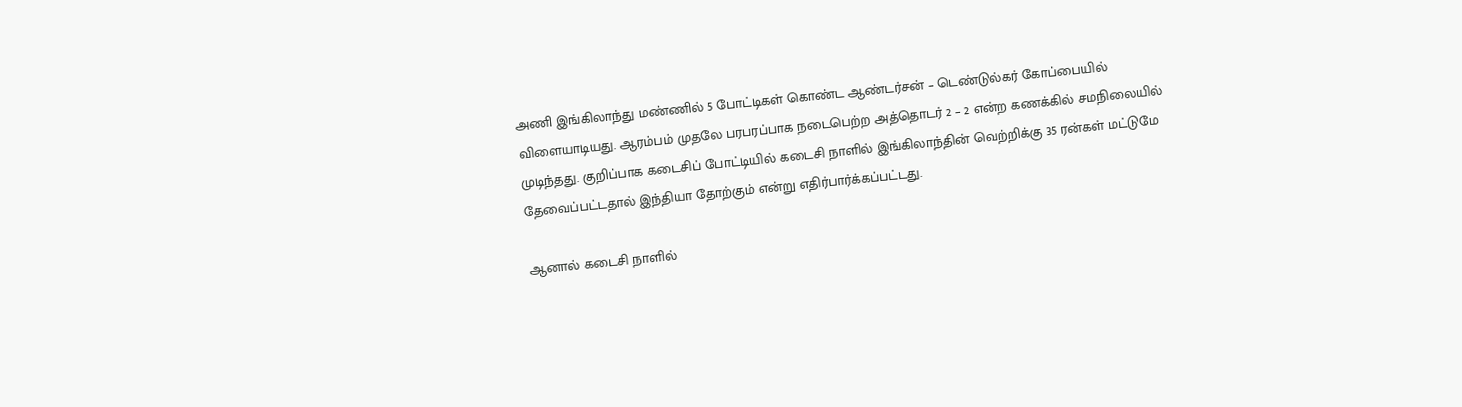அணி இங்கிலாந்து மண்ணில் 5 போட்டிகள் கொண்ட ஆண்டர்சன் – டெண்டுல்கர் கோப்பையில் விளையாடியது. ஆரம்பம் முதலே பரபரப்பாக நடைபெற்ற அத்தொடர் 2 – 2 என்ற கணக்கில் சமநிலையில் முடிந்தது. குறிப்பாக கடைசிப் போட்டியில் கடைசி நாளில் இங்கிலாந்தின் வெற்றிக்கு 35 ரன்கள் மட்டுமே தேவைப்பட்டதால் இந்தியா தோற்கும் என்று எதிர்பார்க்கப்பட்டது.

ஆனால் கடைசி நாளில்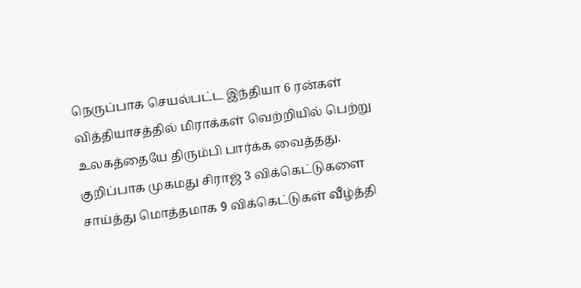நெருப்பாக செயல்பட்ட இந்தியா 6 ரன்கள் வித்தியாசத்தில் மிராக்கள் வெற்றியில் பெற்று உலகத்தையே திரும்பி பார்க்க வைத்தது. குறிப்பாக முகமது சிராஜ் 3 விக்கெட்டுகளை சாய்த்து மொத்தமாக 9 விக்கெட்டுகள் வீழ்த்தி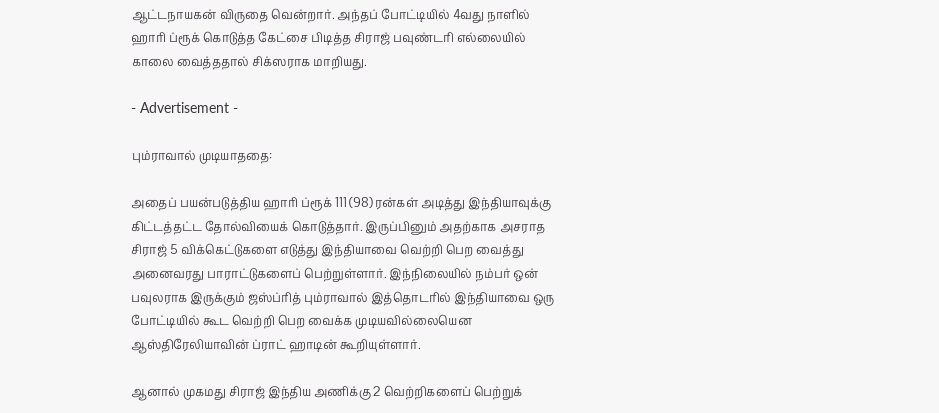ஆட்டநாயகன் விருதை வென்றார். அந்தப் போட்டியில் 4வது நாளில் ஹாரி ப்ரூக் கொடுத்த கேட்சை பிடித்த சிராஜ் பவுண்டரி எல்லையில் காலை வைத்ததால் சிக்ஸராக மாறியது.

- Advertisement -

பும்ராவால் முடியாததை:

அதைப் பயன்படுத்திய ஹாரி ப்ரூக் 111 (98) ரன்கள் அடித்து இந்தியாவுக்கு கிட்டத்தட்ட தோல்வியைக் கொடுத்தார். இருப்பினும் அதற்காக அசராத சிராஜ் 5 விக்கெட்டுகளை எடுத்து இந்தியாவை வெற்றி பெற வைத்து அனைவரது பாராட்டுகளைப் பெற்றுள்ளார். இந்நிலையில் நம்பர் ஒன் பவுலராக இருக்கும் ஜஸ்ப்ரித் பும்ராவால் இத்தொடரில் இந்தியாவை ஒரு போட்டியில் கூட வெற்றி பெற வைக்க முடியவில்லையென ஆஸ்திரேலியாவின் ப்ராட் ஹாடின் கூறியுள்ளார்.

ஆனால் முகமது சிராஜ் இந்திய அணிக்கு 2 வெற்றிகளைப் பெற்றுக்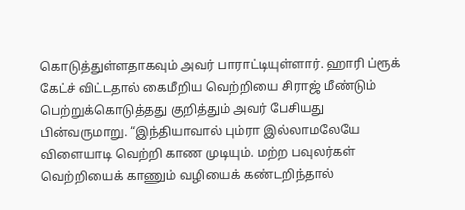கொடுத்துள்ளதாகவும் அவர் பாராட்டியுள்ளார். ஹாரி ப்ரூக் கேட்ச் விட்டதால் கைமீறிய வெற்றியை சிராஜ் மீண்டும் பெற்றுக்கொடுத்தது குறித்தும் அவர் பேசியது பின்வருமாறு. “இந்தியாவால் பும்ரா இல்லாமலேயே விளையாடி வெற்றி காண முடியும். மற்ற பவுலர்கள் வெற்றியைக் காணும் வழியைக் கண்டறிந்தால்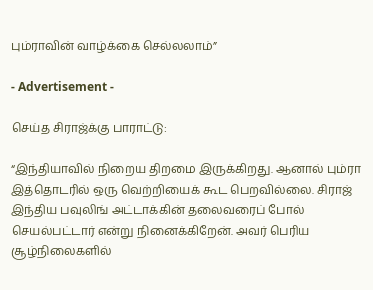பும்ராவின் வாழ்க்கை செல்லலாம்”

- Advertisement -

செய்த சிராஜ்க்கு பாராட்டு:

“இந்தியாவில் நிறைய திறமை இருக்கிறது. ஆனால் பும்ரா இத்தொடரில் ஒரு வெற்றியைக் கூட பெறவில்லை. சிராஜ் இந்திய பவுலிங் அட்டாக்கின் தலைவரைப் போல் செயல்பட்டார் என்று நினைக்கிறேன். அவர் பெரிய சூழ்நிலைகளில்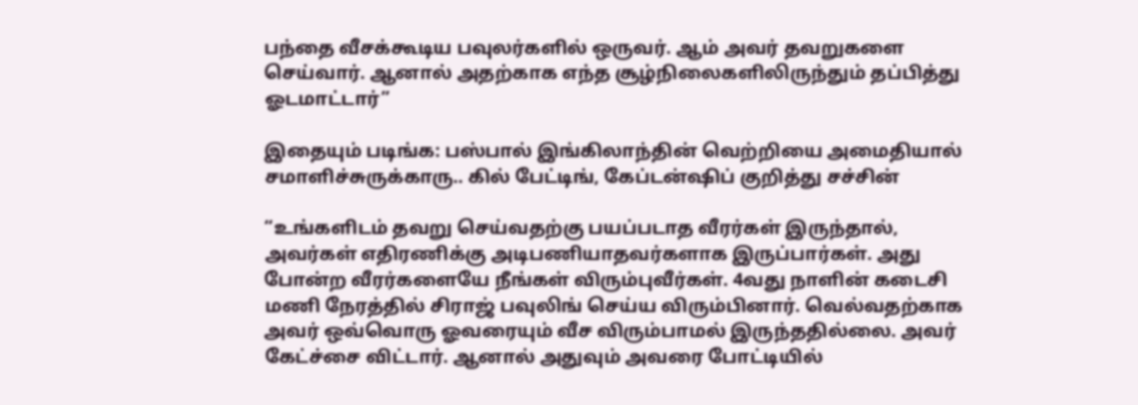பந்தை வீசக்கூடிய பவுலர்களில் ஒருவர். ஆம் அவர் தவறுகளை செய்வார். ஆனால் அதற்காக எந்த சூழ்நிலைகளிலிருந்தும் தப்பித்து ஓடமாட்டார்”

இதையும் படிங்க: பஸ்பால் இங்கிலாந்தின் வெற்றியை அமைதியால் சமாளிச்சுருக்காரு.. கில் பேட்டிங், கேப்டன்ஷிப் குறித்து சச்சின்

“உங்களிடம் தவறு செய்வதற்கு பயப்படாத வீரர்கள் இருந்தால், அவர்கள் எதிரணிக்கு அடிபணியாதவர்களாக இருப்பார்கள். அது போன்ற வீரர்களையே நீங்கள் விரும்புவீர்கள். 4வது நாளின் கடைசி மணி நேரத்தில் சிராஜ் பவுலிங் செய்ய விரும்பினார். வெல்வதற்காக அவர் ஒவ்வொரு ஓவரையும் வீச விரும்பாமல் இருந்ததில்லை. அவர் கேட்ச்சை விட்டார். ஆனால் அதுவும் அவரை போட்டியில்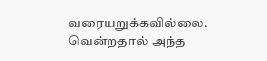வரையறுக்கவில்லை. வென்றதால் அந்த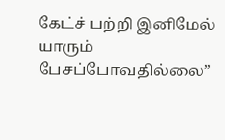கேட்ச் பற்றி இனிமேல் யாரும் பேசப்போவதில்லை”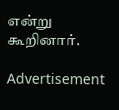என்று கூறினார்.

Advertisement